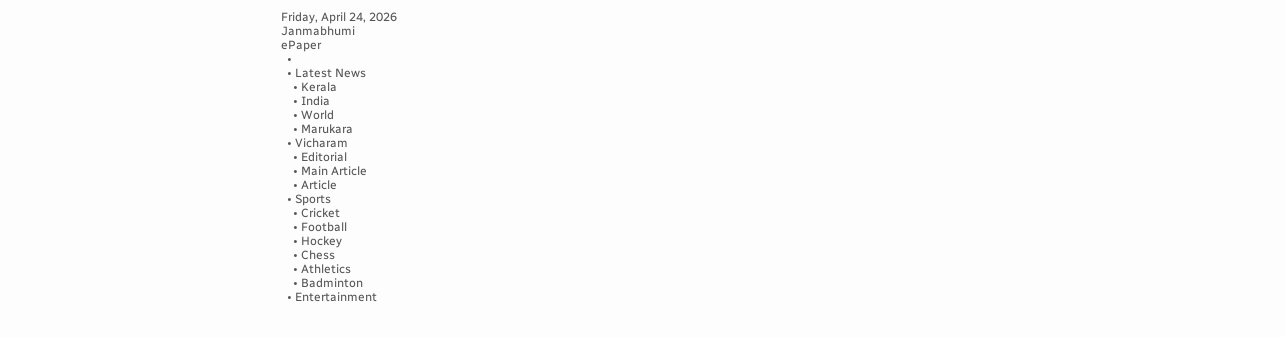Friday, April 24, 2026
Janmabhumi
ePaper
  •
  • Latest News
    • Kerala
    • India
    • World
    • Marukara
  • Vicharam
    • Editorial
    • Main Article
    • Article
  • Sports
    • Cricket
    • Football
    • Hockey
    • Chess
    • Athletics
    • Badminton
  • Entertainment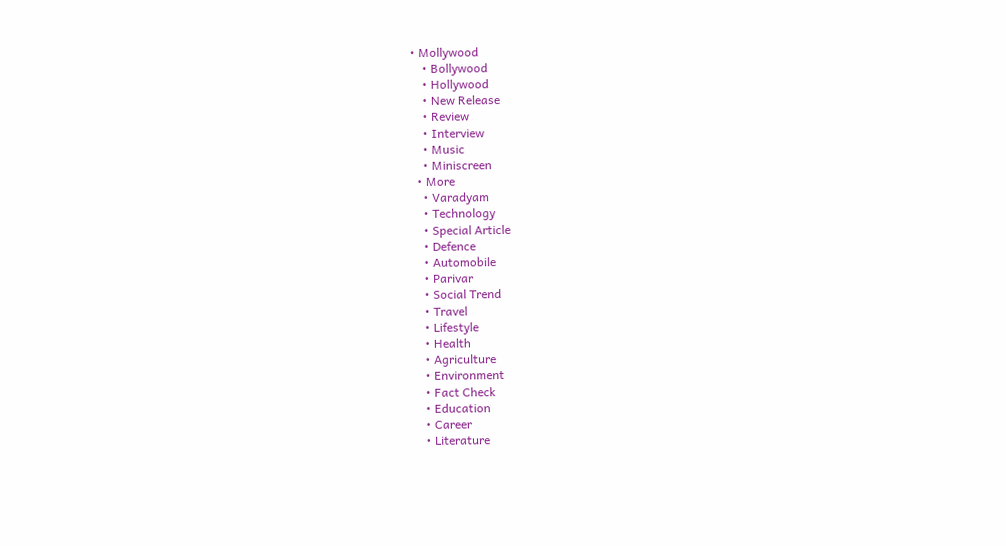• Mollywood
    • Bollywood
    • Hollywood
    • New Release
    • Review
    • Interview
    • Music
    • Miniscreen
  • More
    • Varadyam
    • Technology
    • Special Article
    • Defence
    • Automobile
    • Parivar
    • Social Trend
    • Travel
    • Lifestyle
    • Health
    • Agriculture
    • Environment
    • Fact Check
    • Education
    • Career
    • Literature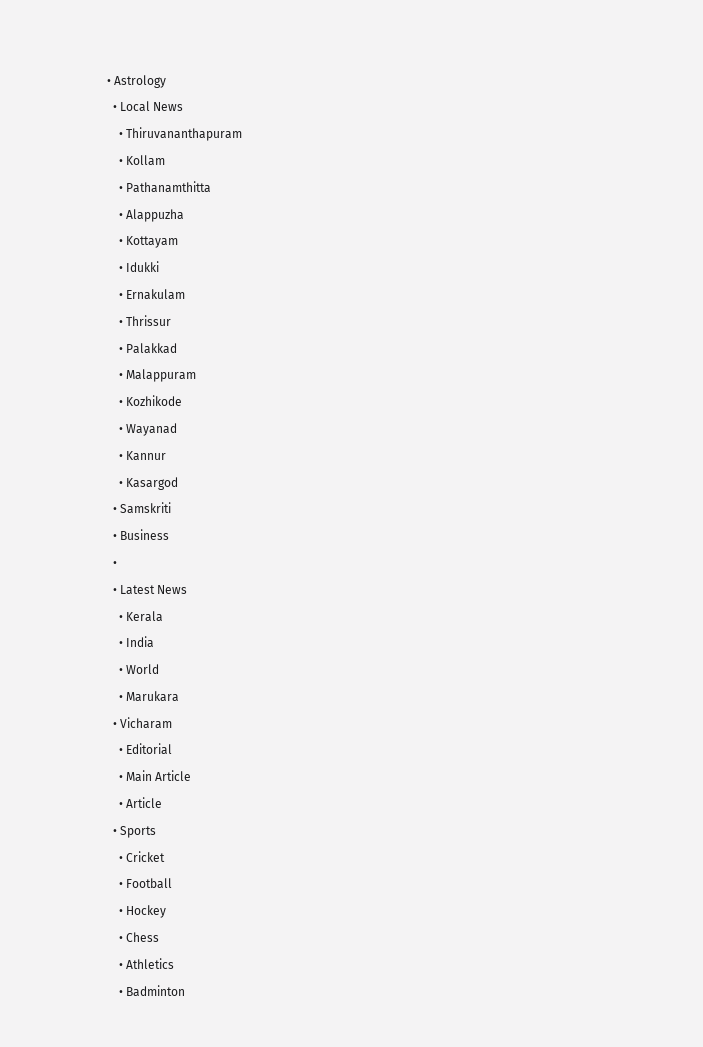• Astrology
  • Local News
    • Thiruvananthapuram
    • Kollam
    • Pathanamthitta
    • Alappuzha
    • Kottayam
    • Idukki
    • Ernakulam
    • Thrissur
    • Palakkad
    • Malappuram
    • Kozhikode
    • Wayanad
    • Kannur
    • Kasargod
  • Samskriti
  • Business
  •
  • Latest News
    • Kerala
    • India
    • World
    • Marukara
  • Vicharam
    • Editorial
    • Main Article
    • Article
  • Sports
    • Cricket
    • Football
    • Hockey
    • Chess
    • Athletics
    • Badminton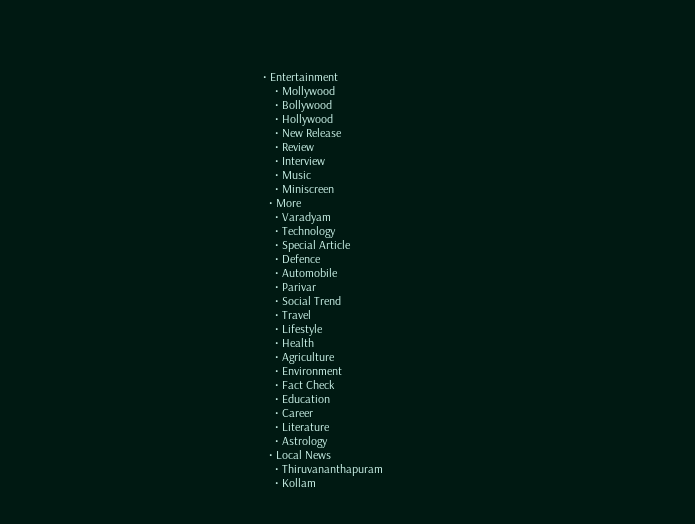• Entertainment
    • Mollywood
    • Bollywood
    • Hollywood
    • New Release
    • Review
    • Interview
    • Music
    • Miniscreen
  • More
    • Varadyam
    • Technology
    • Special Article
    • Defence
    • Automobile
    • Parivar
    • Social Trend
    • Travel
    • Lifestyle
    • Health
    • Agriculture
    • Environment
    • Fact Check
    • Education
    • Career
    • Literature
    • Astrology
  • Local News
    • Thiruvananthapuram
    • Kollam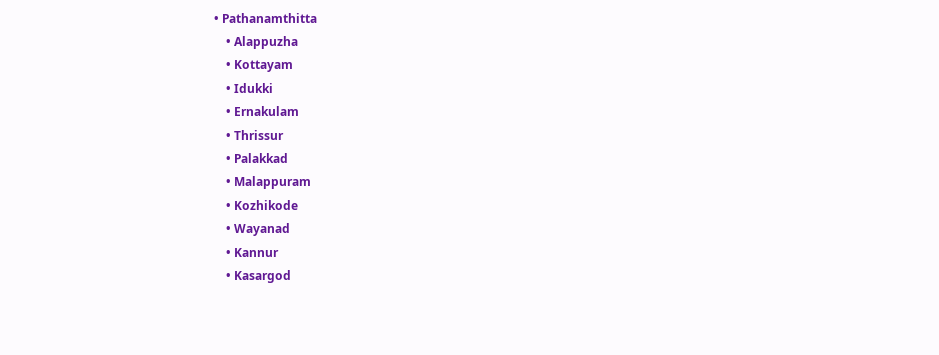• Pathanamthitta
    • Alappuzha
    • Kottayam
    • Idukki
    • Ernakulam
    • Thrissur
    • Palakkad
    • Malappuram
    • Kozhikode
    • Wayanad
    • Kannur
    • Kasargod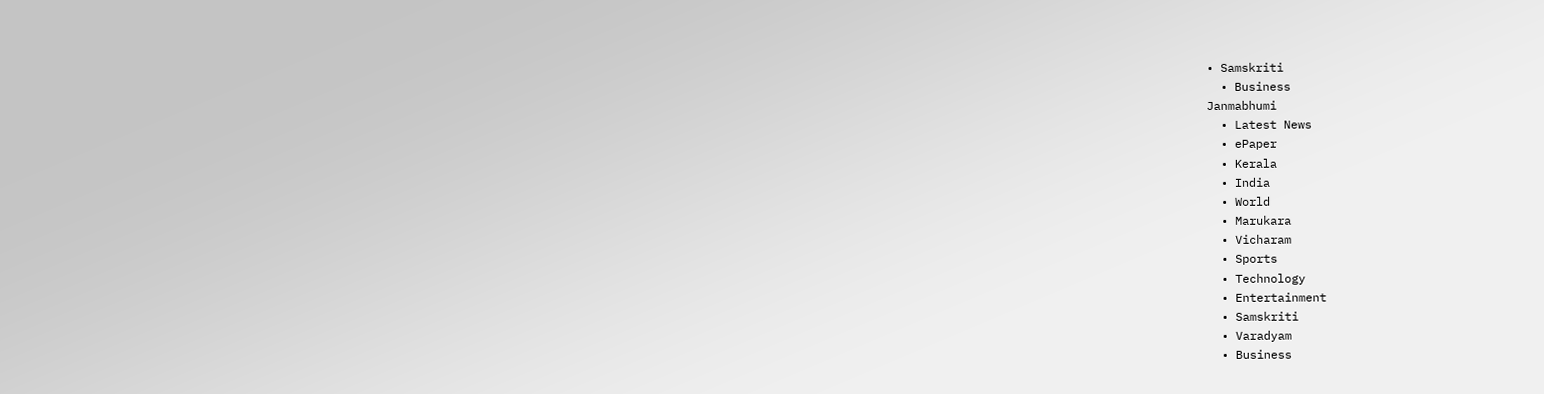• Samskriti
  • Business
Janmabhumi
  • Latest News
  • ePaper
  • Kerala
  • India
  • World
  • Marukara
  • Vicharam
  • Sports
  • Technology
  • Entertainment
  • Samskriti
  • Varadyam
  • Business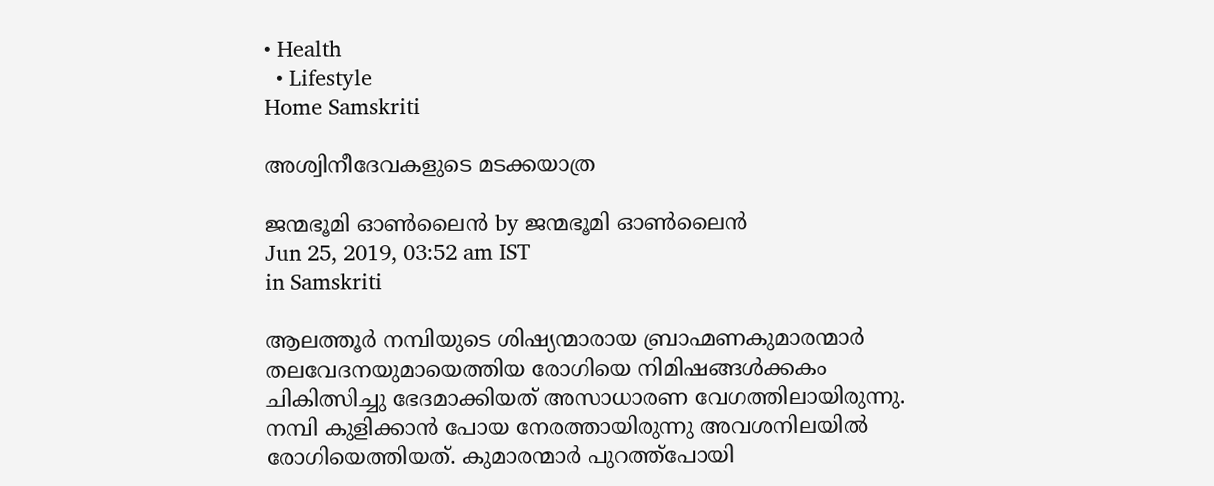• Health
  • Lifestyle
Home Samskriti

അശ്വിനീദേവകളുടെ മടക്കയാത്ര

ജന്മഭൂമി ഓണ്‍ലൈന്‍ by ജന്മഭൂമി ഓണ്‍ലൈന്‍
Jun 25, 2019, 03:52 am IST
in Samskriti

ആലത്തൂര്‍ നമ്പിയുടെ ശിഷ്യന്മാരായ ബ്രാഹ്മണകുമാരന്മാര്‍ തലവേദനയുമായെത്തിയ രോഗിയെ നിമിഷങ്ങള്‍ക്കകം ചികിത്സിച്ചു ഭേദമാക്കിയത് അസാധാരണ വേഗത്തിലായിരുന്നു. നമ്പി കുളിക്കാന്‍ പോയ നേരത്തായിരുന്നു അവശനിലയില്‍ രോഗിയെത്തിയത്. കുമാരന്മാര്‍ പുറത്ത്‌പോയി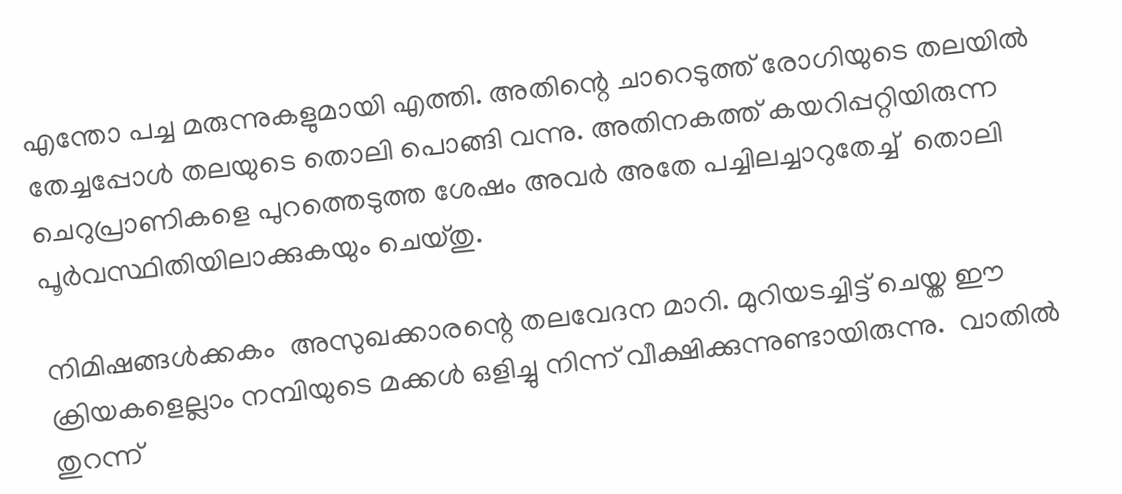എന്തോ പച്ച മരുന്നുകളുമായി എത്തി. അതിന്റെ ചാറെടുത്ത് രോഗിയുടെ തലയില്‍ തേച്ചപ്പോള്‍ തലയുടെ തൊലി പൊങ്ങി വന്നു. അതിനകത്ത് കയറിപ്പറ്റിയിരുന്ന ചെറുപ്രാണികളെ പുറത്തെടുത്ത ശേഷം അവര്‍ അതേ പച്ചിലച്ചാറുതേച്ച്  തൊലി പൂര്‍വസ്ഥിതിയിലാക്കുകയും ചെയ്തു.

നിമിഷങ്ങള്‍ക്കകം  അസുഖക്കാരന്റെ തലവേദന മാറി. മുറിയടച്ചിട്ട് ചെയ്ത ഈ ക്രിയകളെല്ലാം നമ്പിയുടെ മക്കള്‍ ഒളിച്ചു നിന്ന് വീക്ഷിക്കുന്നുണ്ടായിരുന്നു.  വാതില്‍ തുറന്ന്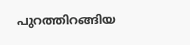പുറത്തിറങ്ങിയ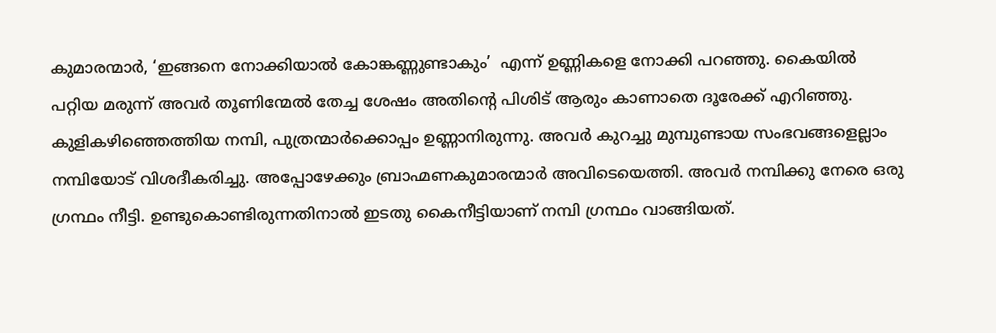കുമാരന്മാര്‍, ‘ഇങ്ങനെ നോക്കിയാല്‍ കോങ്കണ്ണുണ്ടാകും’  എന്ന് ഉണ്ണികളെ നോക്കി പറഞ്ഞു. കൈയില്‍ പറ്റിയ മരുന്ന് അവര്‍ തൂണിന്മേല്‍ തേച്ച ശേഷം അതിന്റെ പിശിട് ആരും കാണാതെ ദൂരേക്ക് എറിഞ്ഞു. കുളികഴിഞ്ഞെത്തിയ നമ്പി, പുത്രന്മാര്‍ക്കൊപ്പം ഉണ്ണാനിരുന്നു. അവര്‍ കുറച്ചു മുമ്പുണ്ടായ സംഭവങ്ങളെല്ലാം നമ്പിയോട് വിശദീകരിച്ചു. അപ്പോഴേക്കും ബ്രാഹ്മണകുമാരന്മാര്‍ അവിടെയെത്തി. അവര്‍ നമ്പിക്കു നേരെ ഒരു ഗ്രന്ഥം നീട്ടി. ഉണ്ടുകൊണ്ടിരുന്നതിനാല്‍ ഇടതു കൈനീട്ടിയാണ് നമ്പി ഗ്രന്ഥം വാങ്ങിയത്.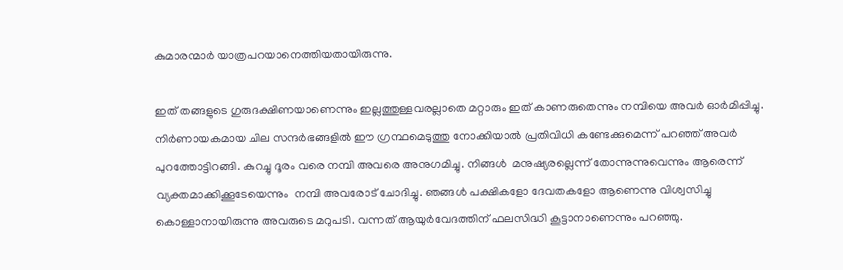കുമാരന്മാര്‍ യാത്രപറയാനെത്തിയതായിരുന്നു.

ഇത് തങ്ങളുടെ ഗുരുദക്ഷിണയാണെന്നും ഇല്ലത്തുള്ളവരല്ലാതെ മറ്റാരും ഇത് കാണരുതെന്നും നമ്പിയെ അവര്‍ ഓര്‍മിപ്പിച്ചു. നിര്‍ണായകമായ ചില സന്ദര്‍ഭങ്ങളില്‍ ഈ ഗ്രന്ഥമെടുത്തു നോക്കിയാല്‍ പ്രതിവിധി കണ്ടേക്കുമെന്ന് പറഞ്ഞ് അവര്‍  പുറത്തോട്ടിറങ്ങി. കുറച്ചു ദൂരം വരെ നമ്പി അവരെ അനുഗമിച്ചു. നിങ്ങള്‍  മനുഷ്യരല്ലെന്ന് തോന്നുന്നുവെന്നും ആരെന്ന് വ്യക്തമാക്കിക്കൂടേയെന്നും  നമ്പി അവരോട് ചോദിച്ചു. ഞങ്ങള്‍ പക്ഷികളോ ദേവതകളോ ആണെന്നു വിശ്വസിച്ചു കൊള്ളാനായിരുന്നു അവരുടെ മറുപടി. വന്നത് ആയുര്‍വേദത്തിന് ഫലസിദ്ധി കൂട്ടാനാണെന്നും പറഞ്ഞു.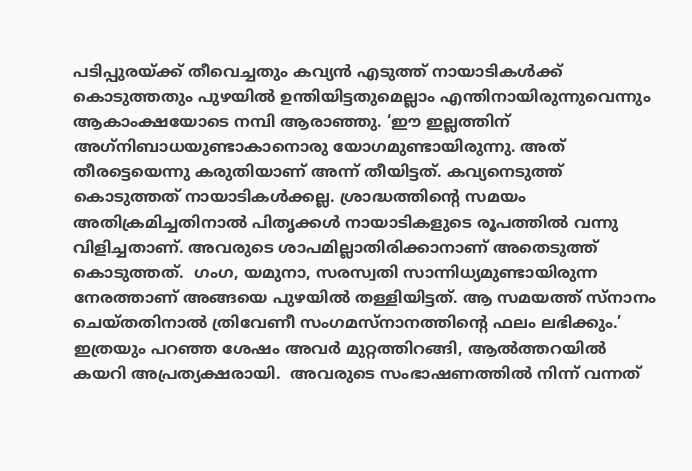പടിപ്പുരയ്‌ക്ക് തീവെച്ചതും കവ്യന്‍ എടുത്ത് നായാടികള്‍ക്ക് കൊടുത്തതും പുഴയില്‍ ഉന്തിയിട്ടതുമെല്ലാം എന്തിനായിരുന്നുവെന്നും ആകാംക്ഷയോടെ നമ്പി ആരാഞ്ഞു. ‘ഈ ഇല്ലത്തിന് അഗ്‌നിബാധയുണ്ടാകാനൊരു യോഗമുണ്ടായിരുന്നു. അത് തീരട്ടെയെന്നു കരുതിയാണ് അന്ന് തീയിട്ടത്. കവ്യനെടുത്ത് കൊടുത്തത് നായാടികള്‍ക്കല്ല. ശ്രാദ്ധത്തിന്റെ സമയം അതിക്രമിച്ചതിനാല്‍ പിതൃക്കള്‍ നായാടികളുടെ രൂപത്തില്‍ വന്നു വിളിച്ചതാണ്. അവരുടെ ശാപമില്ലാതിരിക്കാനാണ് അതെടുത്ത് കൊടുത്തത്.  ഗംഗ, യമുനാ, സരസ്വതി സാന്നിധ്യമുണ്ടായിരുന്ന നേരത്താണ് അങ്ങയെ പുഴയില്‍ തള്ളിയിട്ടത്. ആ സമയത്ത് സ്‌നാനം ചെയ്തതിനാല്‍ ത്രിവേണീ സംഗമസ്‌നാനത്തിന്റെ ഫലം ലഭിക്കും.’  ഇത്രയും പറഞ്ഞ ശേഷം അവര്‍ മുറ്റത്തിറങ്ങി, ആല്‍ത്തറയില്‍ കയറി അപ്രത്യക്ഷരായി.  അവരുടെ സംഭാഷണത്തില്‍ നിന്ന് വന്നത്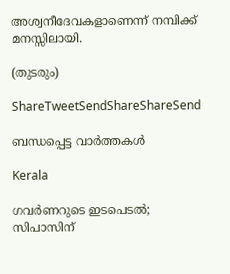അശ്വനീദേവകളാണെന്ന് നമ്പിക്ക് മനസ്സിലായി.

(തുടരും)

ShareTweetSendShareShareSend

ബന്ധപ്പെട്ട വാര്‍ത്തകള്‍

Kerala

ഗവര്‍ണറുടെ ഇടപെടൽ; സിപാസിന്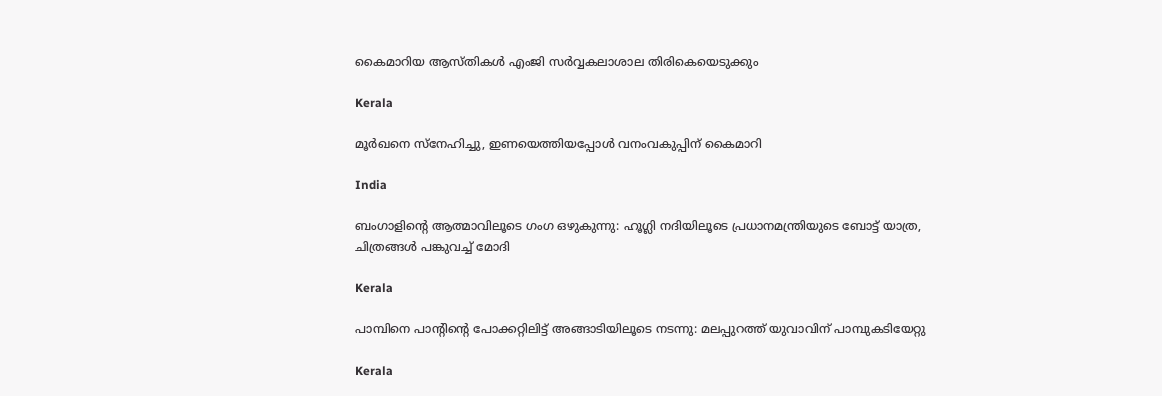കൈമാറിയ ആസ്തികള്‍ എംജി സര്‍വ്വകലാശാല തിരികെയെടുക്കും

Kerala

മൂര്‍ഖനെ സ്‌നേഹിച്ചു, ഇണയെത്തിയപ്പോള്‍ വനംവകുപ്പിന് കൈമാറി

India

ബംഗാളിന്റെ ആത്മാവിലൂടെ ഗംഗ ഒഴുകുന്നു: ഹൂഗ്ലി നദിയിലൂടെ പ്രധാനമന്ത്രിയുടെ ബോട്ട് യാത്ര, ചിത്രങ്ങൾ പങ്കുവച്ച് മോദി

Kerala

പാമ്പിനെ പാന്റിന്റെ പോക്കറ്റിലിട്ട് അങ്ങാടിയിലൂടെ നടന്നു: മലപ്പുറത്ത് യുവാവിന് പാമ്പുകടിയേറ്റു

Kerala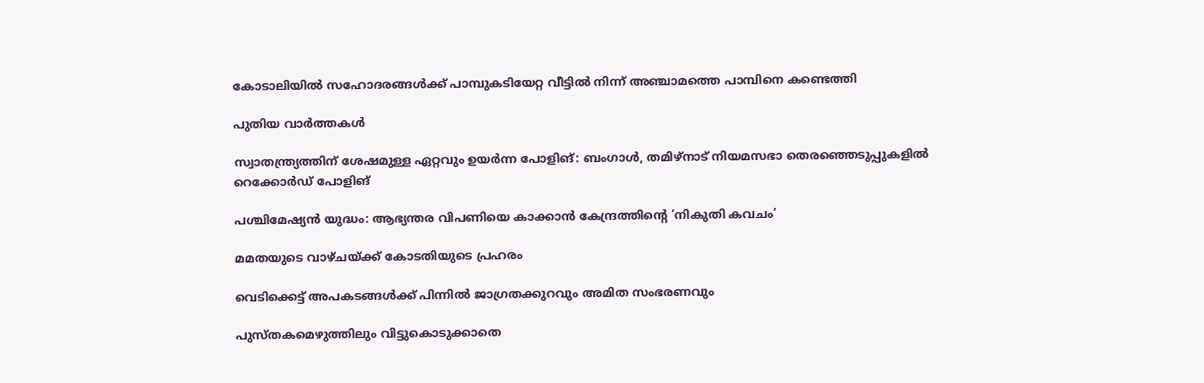കോടാലിയില്‍ സഹോദരങ്ങള്‍ക്ക് പാമ്പുകടിയേറ്റ വീട്ടില്‍ നിന്ന് അഞ്ചാമത്തെ പാമ്പിനെ കണ്ടെത്തി

പുതിയ വാര്‍ത്തകള്‍

സ്വാതന്ത്ര്യത്തിന് ശേഷമുള്ള ഏറ്റവും ഉയർന്ന പോളിങ്: ബംഗാൾ, തമിഴ്‌നാട് നിയമസഭാ തെരഞ്ഞെടുപ്പുകളിൽ റെക്കോർഡ് പോളിങ്

പശ്ചിമേഷ്യന്‍ യുദ്ധം: ആഭ്യന്തര വിപണിയെ കാക്കാന്‍ കേന്ദ്രത്തിന്റെ ‘നികുതി കവചം’

മമതയുടെ വാഴ്ചയ്‌ക്ക് കോടതിയുടെ പ്രഹരം

വെടിക്കെട്ട് അപകടങ്ങള്‍ക്ക് പിന്നില്‍ ജാഗ്രതക്കുറവും അമിത സംഭരണവും

പുസ്തകമെഴുത്തിലും വിട്ടുകൊടുക്കാതെ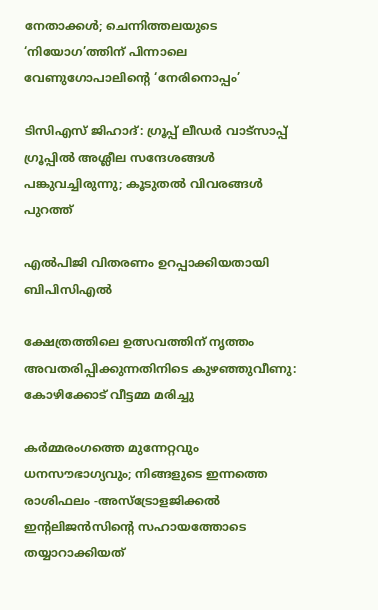നേതാക്കള്‍; ചെന്നിത്തലയുടെ ‘നിയോഗ’ത്തിന് പിന്നാലെ വേണുഗോപാലിന്റെ ‘നേരിനൊപ്പം’

ടിസിഎസ് ജിഹാദ്: ഗ്രൂപ്പ് ലീഡര്‍ വാട്‌സാപ്പ് ഗ്രൂപ്പില്‍ അശ്ലീല സന്ദേശങ്ങള്‍ പങ്കുവച്ചിരുന്നു; കൂടുതല്‍ വിവരങ്ങള്‍ പുറത്ത്

എല്‍പിജി വിതരണം ഉറപ്പാക്കിയതായി ബിപിസിഎല്‍

ക്ഷേത്രത്തിലെ ഉത്സവത്തിന് നൃത്തം അവതരിപ്പിക്കുന്നതിനിടെ കുഴഞ്ഞുവീണു: കോഴിക്കോട് വീട്ടമ്മ മരിച്ചു

കർമ്മരംഗത്തെ മുന്നേറ്റവും ധനസൗഭാഗ്യവും; നിങ്ങളുടെ ഇന്നത്തെ രാശിഫലം -അസ്ട്രോളജിക്കൽ ഇന്റലിജൻസിന്റെ സഹായത്തോടെ തയ്യാറാക്കിയത്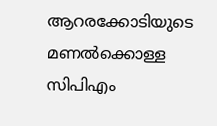ആറരക്കോടിയുടെ മണല്‍ക്കൊള്ള സിപിഎം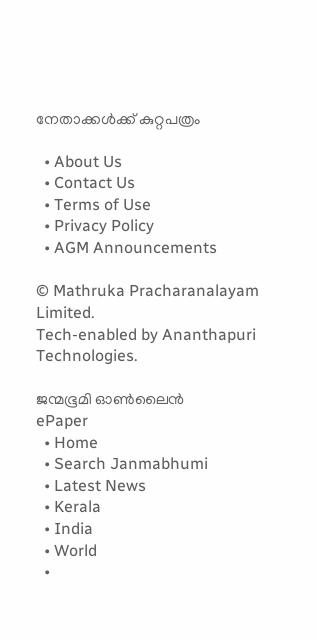നേതാക്കള്‍ക്ക് കുറ്റപത്രം

  • About Us
  • Contact Us
  • Terms of Use
  • Privacy Policy
  • AGM Announcements

© Mathruka Pracharanalayam Limited.
Tech-enabled by Ananthapuri Technologies.

ജന്മഭൂമി ഓണ്‍ലൈന്‍
ePaper
  • Home
  • Search Janmabhumi
  • Latest News
  • Kerala
  • India
  • World
  •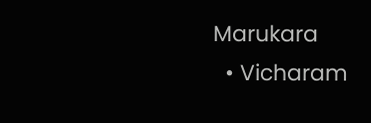Marukara
  • Vicharam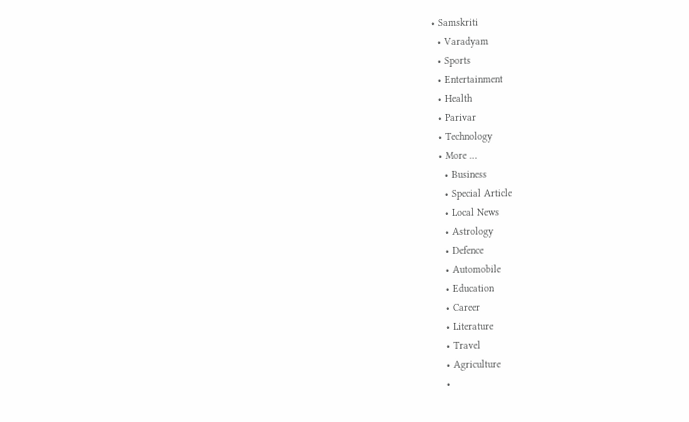• Samskriti
  • Varadyam
  • Sports
  • Entertainment
  • Health
  • Parivar
  • Technology
  • More …
    • Business
    • Special Article
    • Local News
    • Astrology
    • Defence
    • Automobile
    • Education
    • Career
    • Literature
    • Travel
    • Agriculture
    •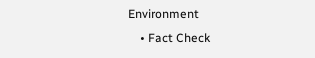Environment
    • Fact Check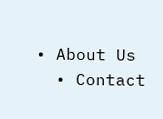• About Us
  • Contact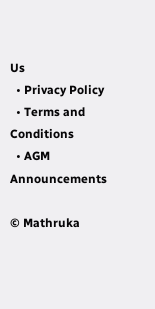Us
  • Privacy Policy
  • Terms and Conditions
  • AGM Announcements

© Mathruka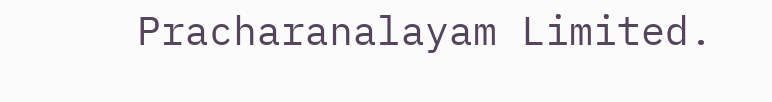Pracharanalayam Limited.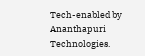Tech-enabled by Ananthapuri Technologies.